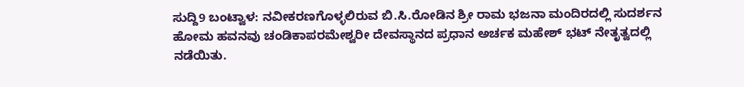ಸುದ್ದಿ9 ಬಂಟ್ವಾಳ: ನವೀಕರಣಗೊಳ್ಳಲಿರುವ ಬಿ.ಸಿ.ರೋಡಿನ ಶ್ರೀ ರಾಮ ಭಜನಾ ಮಂದಿರದಲ್ಲಿ ಸುದರ್ಶನ ಹೋಮ ಹವನವು ಚಂಡಿಕಾಪರಮೇಶ್ವರೀ ದೇವಸ್ಥಾನದ ಪ್ರಧಾನ ಅರ್ಚಕ ಮಹೇಶ್ ಭಟ್ ನೇತೃತ್ವದಲ್ಲಿ ನಡೆಯಿತು.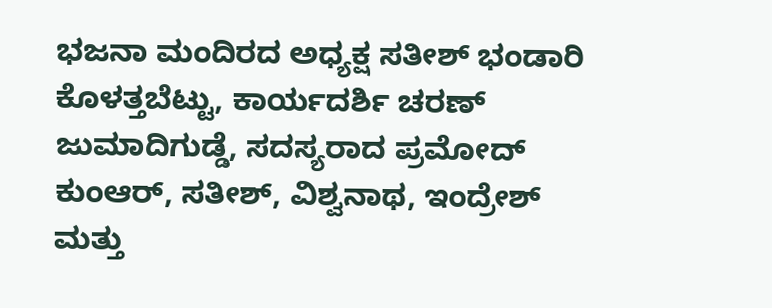ಭಜನಾ ಮಂದಿರದ ಅಧ್ಯಕ್ಷ ಸತೀಶ್ ಭಂಡಾರಿ ಕೊಳತ್ತಬೆಟ್ಟು, ಕಾರ್ಯದರ್ಶಿ ಚರಣ್ ಜುಮಾದಿಗುಡ್ಡೆ, ಸದಸ್ಯರಾದ ಪ್ರಮೋದ್ ಕುಂಆರ್, ಸತೀಶ್, ವಿಶ್ವನಾಥ, ಇಂದ್ರೇಶ್ ಮತ್ತು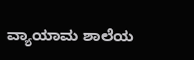ವ್ಯಾಯಾಮ ಶಾಲೆಯ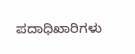ಪದಾಧಿಖಾರಿಗಳು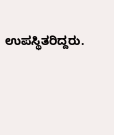ಉಪಸ್ಥಿತರಿದ್ದರು.